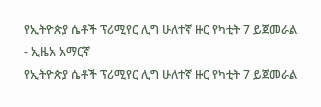የኢትዮጵያ ሴቶች ፕሪሚየር ሊግ ሁለተኛ ዙር የካቲት 7 ይጀመራል - ኢዜአ አማርኛ
የኢትዮጵያ ሴቶች ፕሪሚየር ሊግ ሁለተኛ ዙር የካቲት 7 ይጀመራል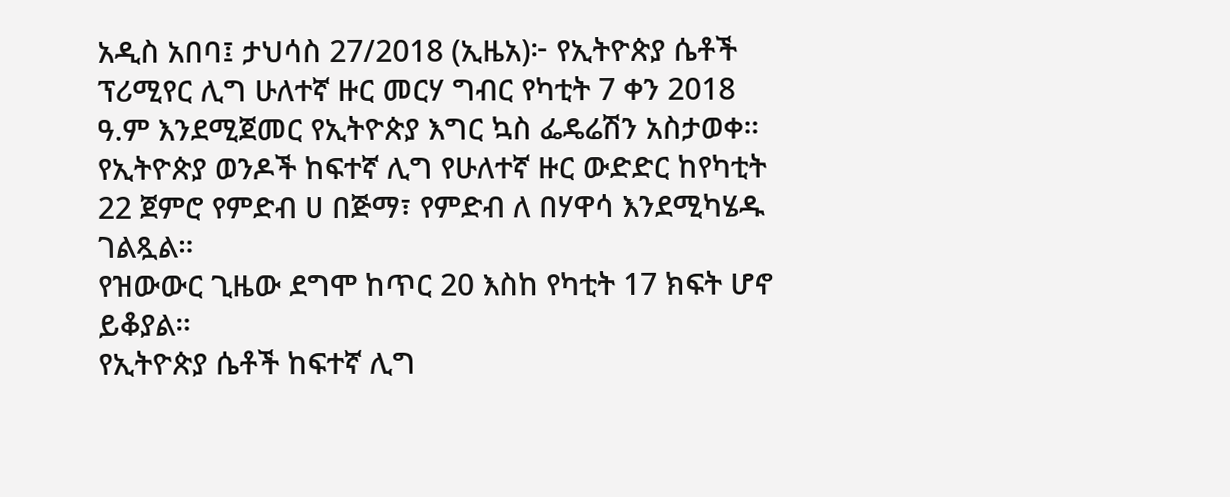አዲስ አበባ፤ ታህሳስ 27/2018 (ኢዜአ)፦ የኢትዮጵያ ሴቶች ፕሪሚየር ሊግ ሁለተኛ ዙር መርሃ ግብር የካቲት 7 ቀን 2018 ዓ.ም እንደሚጀመር የኢትዮጵያ እግር ኳስ ፌዴሬሽን አስታወቀ።
የኢትዮጵያ ወንዶች ከፍተኛ ሊግ የሁለተኛ ዙር ውድድር ከየካቲት 22 ጀምሮ የምድብ ሀ በጅማ፣ የምድብ ለ በሃዋሳ እንደሚካሄዱ ገልጿል።
የዝውውር ጊዜው ደግሞ ከጥር 20 እስከ የካቲት 17 ክፍት ሆኖ ይቆያል።
የኢትዮጵያ ሴቶች ከፍተኛ ሊግ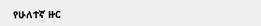የሁለተኛ ዙር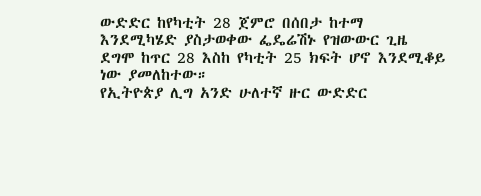ውድድር ከየካቲት 28 ጀምሮ በሰበታ ከተማ እንደሚካሄድ ያስታወቀው ፌዴሬሽኑ የዝውውር ጊዜ ደግሞ ከጥር 28 እስከ የካቲት 25 ክፍት ሆኖ እንደሚቆይ ነው ያመለከተው።
የኢትዮጵያ ሊግ አንድ ሁለተኛ ዙር ውድድር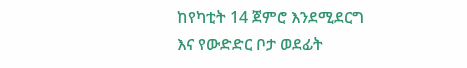ከየካቲት 14 ጀምሮ እንደሚደርግ እና የውድድር ቦታ ወደፊት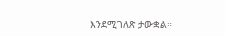እንደሚገለጽ ታውቋል።